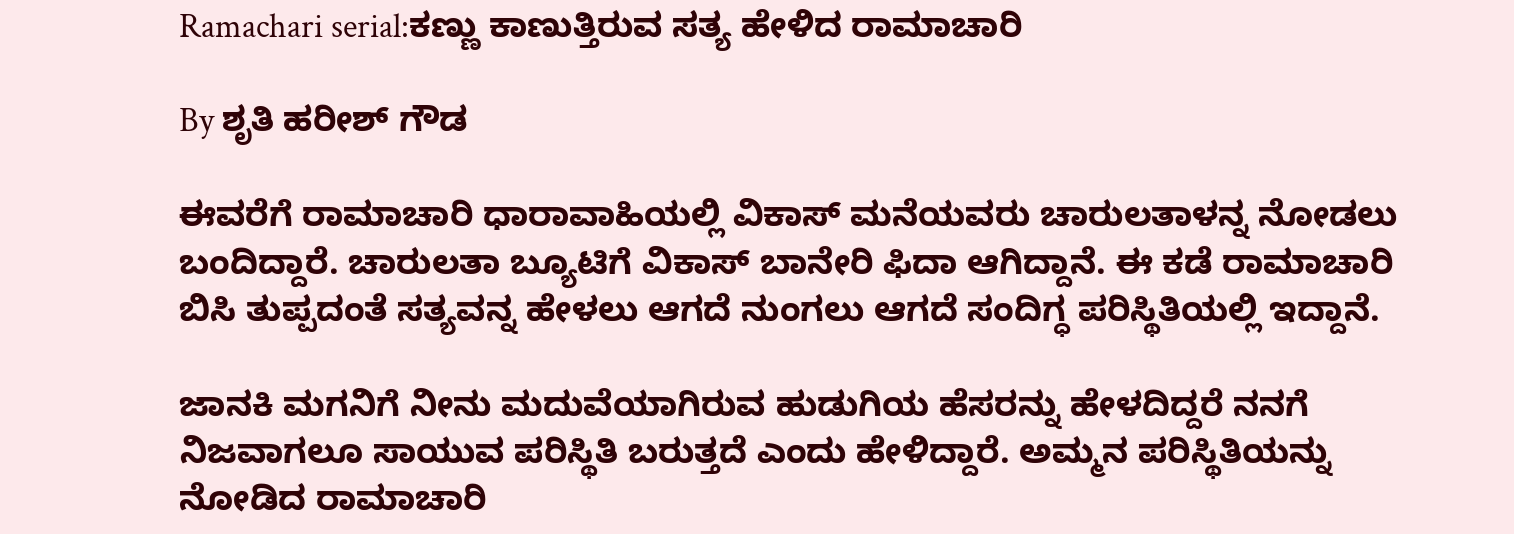Ramachari serial:ಕಣ್ಣು ಕಾಣುತ್ತಿರುವ ಸತ್ಯ ಹೇಳಿದ ರಾಮಾಚಾರಿ

By ಶೃತಿ ಹರೀಶ್ ಗೌಡ

ಈವರೆಗೆ ರಾಮಾಚಾರಿ ಧಾರಾವಾಹಿಯಲ್ಲಿ ವಿಕಾಸ್ ಮನೆಯವರು ಚಾರುಲತಾಳನ್ನ ನೋಡಲು ಬಂದಿದ್ದಾರೆ. ಚಾರುಲತಾ ಬ್ಯೂಟಿಗೆ ವಿಕಾಸ್ ಬಾನೇರಿ ಫಿದಾ ಆಗಿದ್ದಾನೆ. ಈ ಕಡೆ ರಾಮಾಚಾರಿ ಬಿಸಿ ತುಪ್ಪದಂತೆ ಸತ್ಯವನ್ನ ಹೇಳಲು ಆಗದೆ ನುಂಗಲು ಆಗದೆ ಸಂದಿಗ್ಧ ಪರಿಸ್ಥಿತಿಯಲ್ಲಿ ಇದ್ದಾನೆ.

ಜಾನಕಿ ಮಗನಿಗೆ ನೀನು ಮದುವೆಯಾಗಿರುವ ಹುಡುಗಿಯ ಹೆಸರನ್ನು ಹೇಳದಿದ್ದರೆ ನನಗೆ ನಿಜವಾಗಲೂ ಸಾಯುವ ಪರಿಸ್ಥಿತಿ ಬರುತ್ತದೆ ಎಂದು ಹೇಳಿದ್ದಾರೆ. ಅಮ್ಮನ ಪರಿಸ್ಥಿತಿಯನ್ನು ನೋಡಿದ ರಾಮಾಚಾರಿ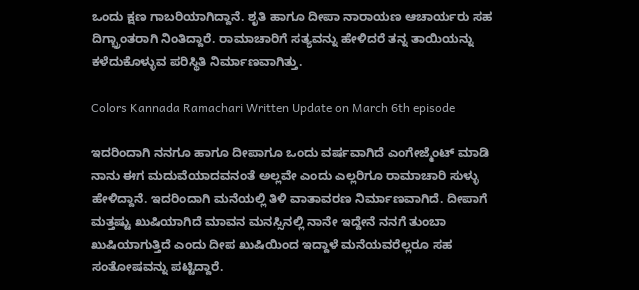ಒಂದು ಕ್ಷಣ ಗಾಬರಿಯಾಗಿದ್ದಾನೆ. ಶೃತಿ ಹಾಗೂ ದೀಪಾ ನಾರಾಯಣ ಆಚಾರ್ಯರು ಸಹ ದಿಗ್ಭ್ರಾಂತರಾಗಿ ನಿಂತಿದ್ದಾರೆ. ರಾಮಾಚಾರಿಗೆ ಸತ್ಯವನ್ನು ಹೇಳಿದರೆ ತನ್ನ ತಾಯಿಯನ್ನು ಕಳೆದುಕೊಳ್ಳುವ ಪರಿಸ್ಥಿತಿ ನಿರ್ಮಾಣವಾಗಿತ್ತು.

Colors Kannada Ramachari Written Update on March 6th episode

ಇದರಿಂದಾಗಿ ನನಗೂ ಹಾಗೂ ದೀಪಾಗೂ ಒಂದು ವರ್ಷವಾಗಿದೆ ಎಂಗೇಜ್ಮೆಂಟ್ ಮಾಡಿ ನಾನು ಈಗ ಮದುವೆಯಾದವನಂತೆ ಅಲ್ಲವೇ ಎಂದು ಎಲ್ಲರಿಗೂ ರಾಮಾಚಾರಿ ಸುಳ್ಳು ಹೇಳಿದ್ದಾನೆ. ಇದರಿಂದಾಗಿ ಮನೆಯಲ್ಲಿ ತಿಳಿ ವಾತಾವರಣ ನಿರ್ಮಾಣವಾಗಿದೆ. ದೀಪಾಗೆ ಮತ್ತಷ್ಟು ಖುಷಿಯಾಗಿದೆ ಮಾವನ ಮನಸ್ಸಿನಲ್ಲಿ ನಾನೇ ಇದ್ದೇನೆ ನನಗೆ ತುಂಬಾ ಖುಷಿಯಾಗುತ್ತಿದೆ ಎಂದು ದೀಪ ಖುಷಿಯಿಂದ ಇದ್ದಾಳೆ ಮನೆಯವರೆಲ್ಲರೂ ಸಹ ಸಂತೋಷವನ್ನು ಪಟ್ಟಿದ್ದಾರೆ.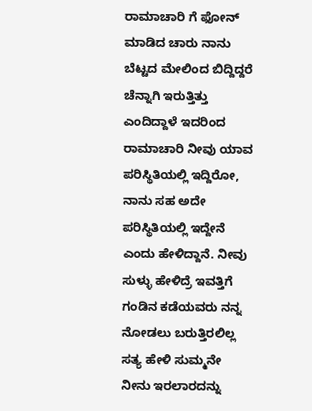ರಾಮಾಚಾರಿ ಗೆ ಫೋನ್ ಮಾಡಿದ ಚಾರು ನಾನು ಬೆಟ್ಟದ ಮೇಲಿಂದ ಬಿದ್ದಿದ್ದರೆ ಚೆನ್ನಾಗಿ ಇರುತ್ತಿತ್ತು ಎಂದಿದ್ದಾಳೆ ಇದರಿಂದ ರಾಮಾಚಾರಿ ನೀವು ಯಾವ ಪರಿಸ್ಥಿತಿಯಲ್ಲಿ ಇದ್ದಿರೋ, ನಾನು ಸಹ ಅದೇ ಪರಿಸ್ಥಿತಿಯಲ್ಲಿ ಇದ್ದೇನೆ ಎಂದು ಹೇಳಿದ್ದಾನೆ. ನೀವು ಸುಳ್ಳು ಹೇಳಿದ್ರೆ ಇವತ್ತಿಗೆ ಗಂಡಿನ ಕಡೆಯವರು ನನ್ನ ನೋಡಲು ಬರುತ್ತಿರಲಿಲ್ಲ ಸತ್ಯ ಹೇಳಿ ಸುಮ್ಮನೇ ನೀನು ಇರಲಾರದನ್ನು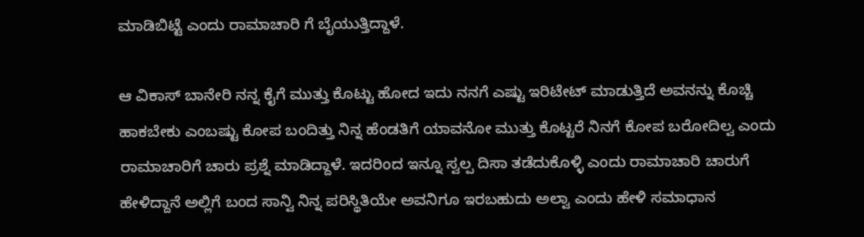ಮಾಡಿಬಿಟ್ಟೆ ಎಂದು ರಾಮಾಚಾರಿ ಗೆ ಬೈಯುತ್ತಿದ್ದಾಳೆ.

ಆ ವಿಕಾಸ್ ಬಾನೇರಿ ನನ್ನ ಕೈಗೆ ಮುತ್ತು ಕೊಟ್ಟು ಹೋದ ಇದು ನನಗೆ ಎಷ್ಟು ಇರಿಟೇಟ್ ಮಾಡುತ್ತಿದೆ ಅವನನ್ನು ಕೊಚ್ಚಿ ಹಾಕಬೇಕು ಎಂಬಷ್ಟು ಕೋಪ ಬಂದಿತ್ತು ನಿನ್ನ ಹೆಂಡತಿಗೆ ಯಾವನೋ ಮುತ್ತು ಕೊಟ್ಟರೆ ನಿನಗೆ ಕೋಪ ಬರೋದಿಲ್ವ ಎಂದು ರಾಮಾಚಾರಿಗೆ ಚಾರು ಪ್ರಶ್ನೆ ಮಾಡಿದ್ದಾಳೆ. ಇದರಿಂದ ಇನ್ನೂ ಸ್ವಲ್ಪ ದಿಸಾ ತಡೆದುಕೊಳ್ಳಿ ಎಂದು ರಾಮಾಚಾರಿ ಚಾರುಗೆ ಹೇಳಿದ್ದಾನೆ ಅಲ್ಲಿಗೆ ಬಂದ ಸಾನ್ವಿ ನಿನ್ನ ಪರಿಸ್ಥಿತಿಯೇ ಅವನಿಗೂ ಇರಬಹುದು ಅಲ್ವಾ ಎಂದು ಹೇಳಿ ಸಮಾಧಾನ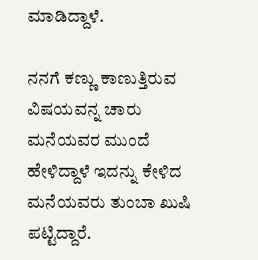ಮಾಡಿದ್ದಾಳೆ.

ನನಗೆ ಕಣ್ಣು ಕಾಣುತ್ತಿರುವ ವಿಷಯವನ್ನ ಚಾರು ಮನೆಯವರ ಮುಂದೆ ಹೇಳಿದ್ದಾಳೆ ಇದನ್ನು ಕೇಳಿದ ಮನೆಯವರು ತುಂಬಾ ಖುಷಿ ಪಟ್ಟಿದ್ದಾರೆ.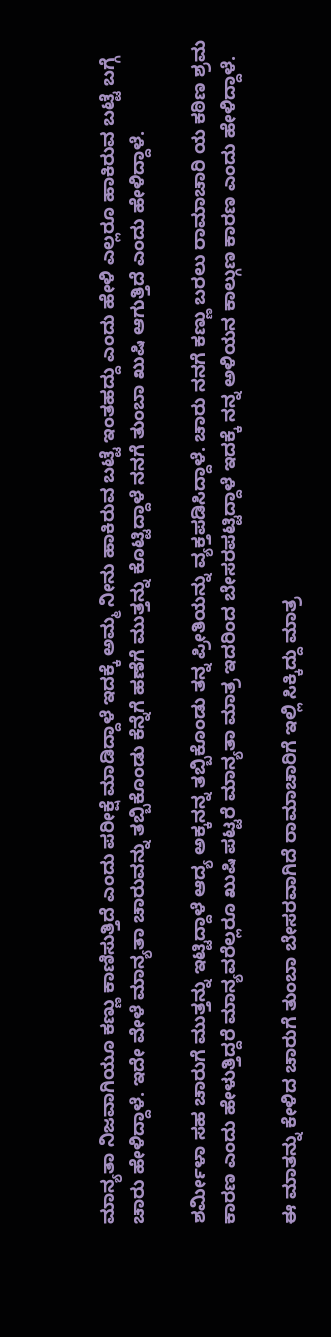ಮಾನ್ಯತಾ ನಿಜವಾಗಿಯೂ ಕಣ್ಣು ಕಾಣಿಸುತ್ತಿದೆ ಎಂದು ಪರೀಕ್ಷೆ ಮಾಡಿದ್ದಾಳೆ ಇದಕ್ಕೆ ಅಮ್ಮ ನೀನು ಹಾಕಿರುವ ಬಟ್ಟೆ ಇಂತಹದ್ದು ಎಂದು ಹೇಳಿ ಎಲ್ಲರೂ ಹಾಕಿರುವ ಬಟ್ಟೆ ಬಗ್ಗೆ ಚಾರು ಹೇಳಿದ್ದಾಳೆ. ಇದೇ ವೇಳೆ ಮಾನ್ಯತಾ ಚಾರುವನ್ನು ತಬ್ಬಿಕೊಂಡು ಕೆನ್ನೆಗೆ ಹಣೆಗೆ ಮುತ್ತನ್ನು ಕೊಟ್ಟಿದ್ದಾಳೆ ನನಗೆ ತುಂಬಾ ಖುಷಿ ಆಗುತ್ತಿದೆ ಎಂದು ಹೇಳಿದ್ದಾಳೆ.

ಶರ್ಮೀಳಾ ಸಹ ಚಾರುಗೆ ಮುತ್ತನ್ನು ಇಟ್ಟಿದ್ದಾಳೆ ಆದ್ಯ ಅಕ್ಕನನ್ನ ತಬ್ಬಿಕೊಂಡು ತನ್ನ ಪ್ರೀತಿಯನ್ನು ವ್ಯಕ್ತಪಡಿಸಿದ್ದಾಳೆ. ಚಾರು ನನಗೆ ಕಣ್ಣು ಬರಲು ರಾಮಾಚಾರಿ ಯ ಕಠಿಣ ಶ್ರಮ ಕಾರಣ ಎಂದು ಹೇಳುತ್ತಿದ್ದರೆ ಮಾನ್ಯವರೆಲ್ಲರೂ ಖುಷಿ ಪಟ್ಟರೆ ಮಾನ್ಯತಾ ಮಾತ್ರ ಇದರಿಂದ ಬೇಸರಪಟ್ಟಿದ್ದಾಳೆ ಇದಕ್ಕೆ ನನ್ನ ಅಳಿಯನ ಕಾಲ್ಗುಣ ಕಾರಣ ಎಂದು ಹೇಳಿದ್ದಾಳೆ.

ಈ ಮಾತನ್ನು ಕೇಳಿದ ಚಾರುಗೆ ತುಂಬಾ ಬೇಸರವಾಗಿದೆ ರಾಮಾಚಾರಿಗೆ ಇಲ್ಲಿ ಸಿಕ್ಕಿದ್ದು ಮಾತ್ರ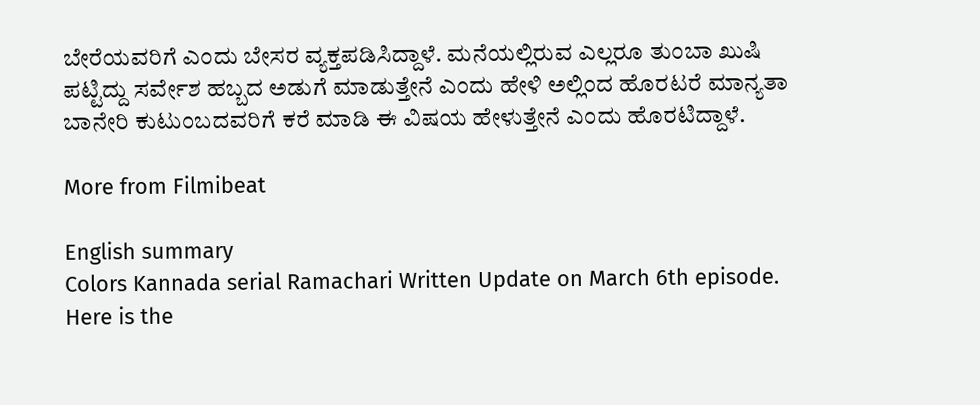ಬೇರೆಯವರಿಗೆ ಎಂದು ಬೇಸರ ವ್ಯಕ್ತಪಡಿಸಿದ್ದಾಳೆ. ಮನೆಯಲ್ಲಿರುವ ಎಲ್ಲರೂ ತುಂಬಾ ಖುಷಿ ಪಟ್ಟಿದ್ದು ಸರ್ವೇಶ ಹಬ್ಬದ ಅಡುಗೆ ಮಾಡುತ್ತೇನೆ ಎಂದು ಹೇಳಿ ಅಲ್ಲಿಂದ ಹೊರಟರೆ ಮಾನ್ಯತಾ ಬಾನೇರಿ ಕುಟುಂಬದವರಿಗೆ ಕರೆ ಮಾಡಿ ಈ ವಿಷಯ ಹೇಳುತ್ತೇನೆ ಎಂದು ಹೊರಟಿದ್ದಾಳೆ.

More from Filmibeat

English summary
Colors Kannada serial Ramachari Written Update on March 6th episode. Here is the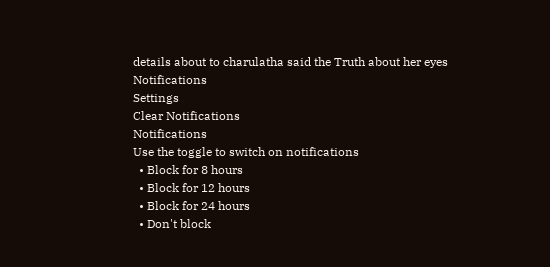details about to charulatha said the Truth about her eyes
Notifications
Settings
Clear Notifications
Notifications
Use the toggle to switch on notifications
  • Block for 8 hours
  • Block for 12 hours
  • Block for 24 hours
  • Don't block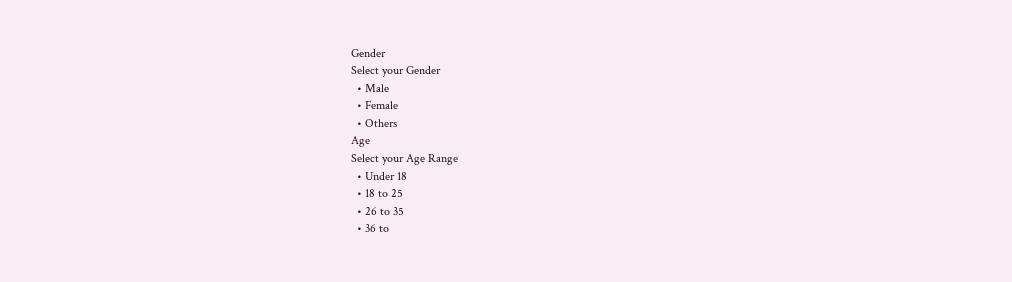Gender
Select your Gender
  • Male
  • Female
  • Others
Age
Select your Age Range
  • Under 18
  • 18 to 25
  • 26 to 35
  • 36 to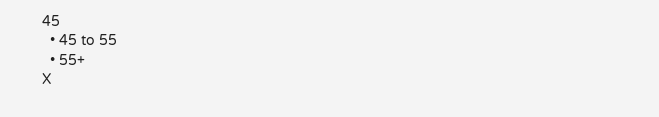45
  • 45 to 55
  • 55+
X